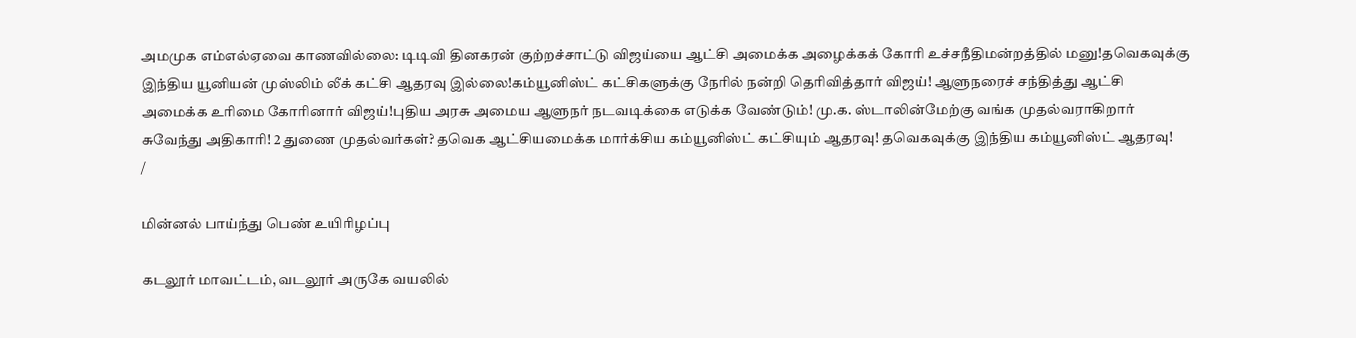அமமுக எம்எல்ஏவை காணவில்லை: டிடிவி தினகரன் குற்றச்சாட்டு விஜய்யை ஆட்சி அமைக்க அழைக்கக் கோரி உச்சநீதிமன்றத்தில் மனு!தவெகவுக்கு இந்திய யூனியன் முஸ்லிம் லீக் கட்சி ஆதரவு இல்லை!கம்யூனிஸ்ட் கட்சிகளுக்கு நேரில் நன்றி தெரிவித்தார் விஜய்! ஆளுநரைச் சந்தித்து ஆட்சி அமைக்க உரிமை கோரினார் விஜய்!புதிய அரசு அமைய ஆளுநர் நடவடிக்கை எடுக்க வேண்டும்! மு.க. ஸ்டாலின்மேற்கு வங்க முதல்வராகிறார் சுவேந்து அதிகாரி! 2 துணை முதல்வர்கள்? தவெக ஆட்சியமைக்க மார்க்சிய கம்யூனிஸ்ட் கட்சியும் ஆதரவு! தவெகவுக்கு இந்திய கம்யூனிஸ்ட் ஆதரவு!
/

மின்னல் பாய்ந்து பெண் உயிரிழப்பு

கடலூர் மாவட்டம், வடலூர் அருகே வயலில்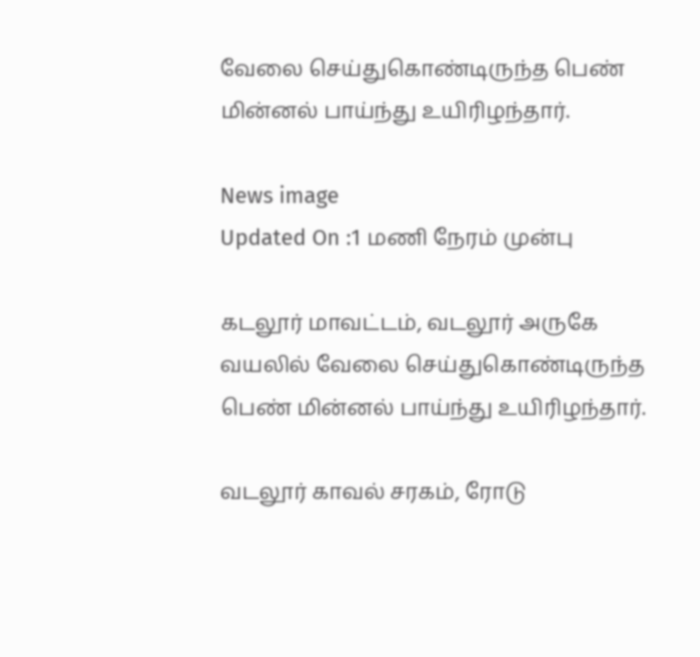வேலை செய்துகொண்டிருந்த பெண் மின்னல் பாய்ந்து உயிரிழந்தார்.

News image
Updated On :1 மணி நேரம் முன்பு

கடலூர் மாவட்டம், வடலூர் அருகே வயலில் வேலை செய்துகொண்டிருந்த பெண் மின்னல் பாய்ந்து உயிரிழந்தார்.

வடலூர் காவல் சரகம், ரோடு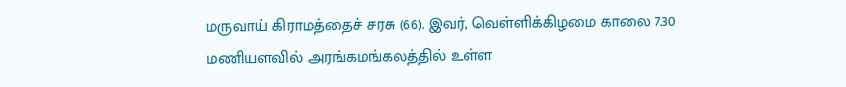மருவாய் கிராமத்தைச் சரசு (66). இவர், வெள்ளிக்கிழமை காலை 7.30 மணியளவில் அரங்கமங்கலத்தில் உள்ள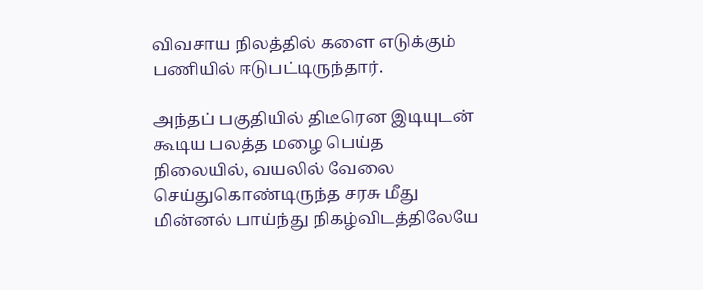விவசாய நிலத்தில் களை எடுக்கும் பணியில் ஈடுபட்டிருந்தார்.

அந்தப் பகுதியில் திடீரென இடியுடன் கூடிய பலத்த மழை பெய்த நிலையில், வயலில் வேலை செய்துகொண்டிருந்த சரசு மீது மின்னல் பாய்ந்து நிகழ்விடத்திலேயே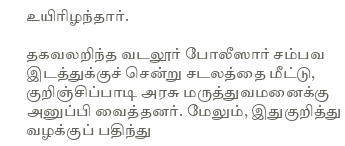உயிரிழந்தார்.

தகவலறிந்த வடலூர் போலீஸார் சம்பவ இடத்துக்குச் சென்று சடலத்தை மீட்டு, குறிஞ்சிப்பாடி அரசு மருத்துவமனைக்கு அனுப்பி வைத்தனர். மேலும், இதுகுறித்து வழக்குப் பதிந்து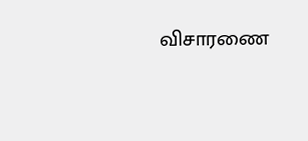விசாரணை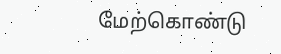மேற்கொண்டு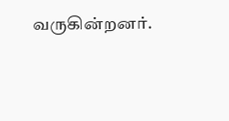வருகின்றனர்.